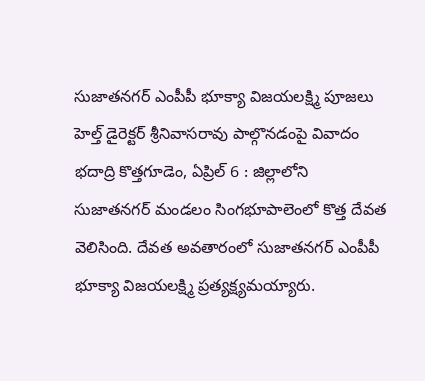సుజాతనగర్ ఎంపీపీ భూక్యా విజయలక్ష్మి పూజలు
హెల్త్ డైరెక్టర్ శ్రీనివాసరావు పాల్గొనడంపై వివాదం భదాద్రి కొత్తగూడెం, ఏప్రిల్ 6 : జిల్లాలోని సుజాతనగర్ మండలం సింగభూపాలెంలో కొత్త దేవత వెలిసింది. దేవత అవతారంలో సుజాతనగర్ ఎంపీపీ భూక్యా విజయలక్ష్మి ప్రత్యక్ష్యమయ్యారు.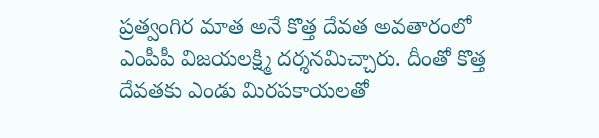ప్రత్వంగిర మాత అనే కొత్త దేవత అవతారంలో ఎంపీపీ విజయలక్ష్మి దర్శనమిచ్చారు. దీంతో కొత్త దేవతకు ఎండు మిరపకాయలతో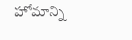హోమాన్ని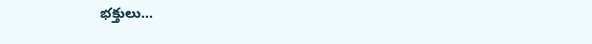భక్తులు…